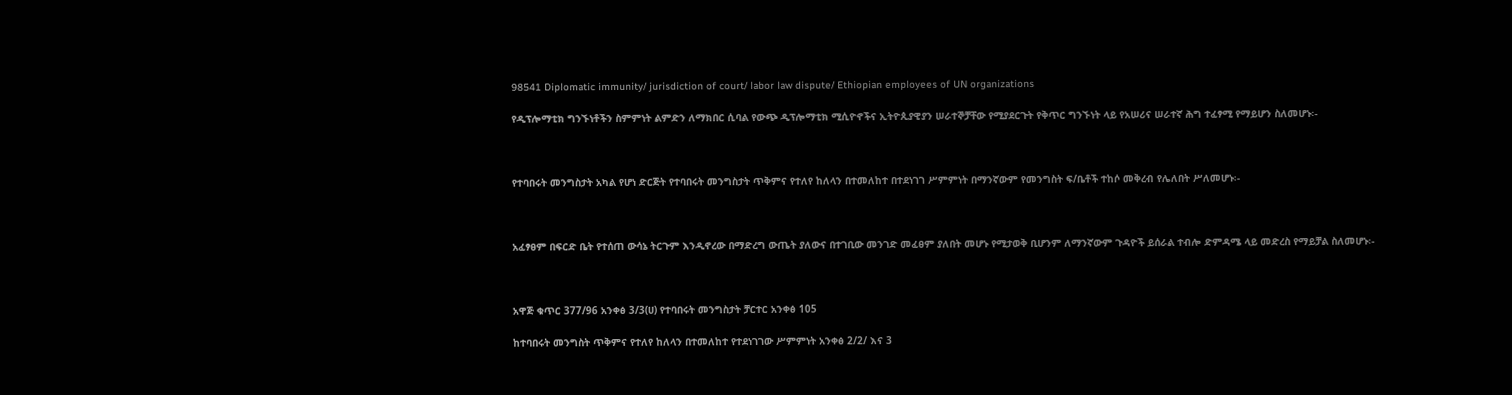98541 Diplomatic immunity/ jurisdiction of court/ labor law dispute/ Ethiopian employees of UN organizations

የዲፕሎማቲክ ግንኙነቶችን ስምምነት ልምድን ለማክበር ሲባል የውጭ ዲፕሎማቲክ ሚሲዮኖችና ኢትዮጲያዊያን ሠራተኞቻቸው የሚያደርጉት የቅጥር ግንኙነት ላይ የአሠሪና ሠራተኛ ሕግ ተፈፃሚ የማይሆን ስለመሆኑ፡-



የተባበሩት መንግስታት አካል የሆነ ድርጅት የተባበሩት መንግስታት ጥቅምና የተለየ ከለላን በተመለከተ በተደነገገ ሥምምነት በማንኛውም የመንግስት ፍ/ቤቶች ተከሶ መቅረብ የሌለበት ሥለመሆኑ፡-



አፈፃፀም በፍርድ ቤት የተሰጠ ውሳኔ ትርጉም እንዲኖረው በማድረግ ውጤት ያለውና በተገቢው መንገድ መፈፀም ያለበት መሆኑ የሚታወቅ ቢሆንም ለማንኛውም ጉዳዮች ይሰራል ተብሎ ድምዳሜ ላይ መድረስ የማይቻል ስለመሆኑ፡-



አዋጅ ቁጥር 377/96 አንቀፅ 3/3(ሀ) የተባበሩት መንግስታት ቻርተር አንቀፅ 105

ከተባበሩት መንግስት ጥቅምና የተለየ ከለላን በተመለከተ የተደነገገው ሥምምነት አንቀፅ 2/2/ እና 3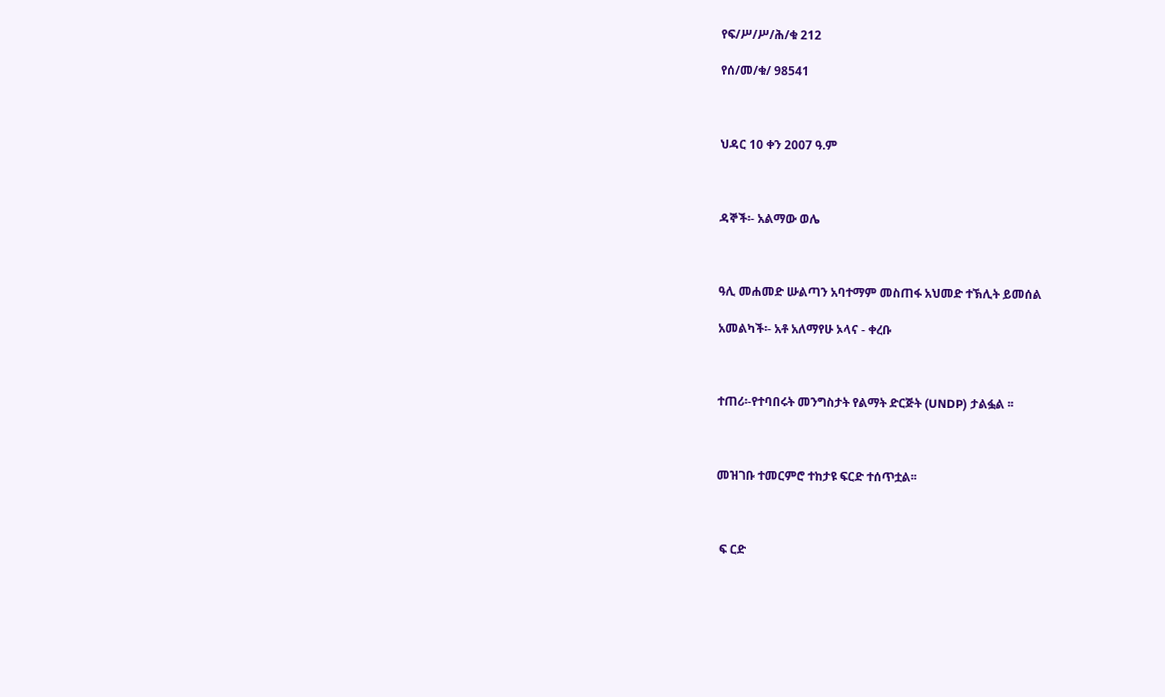የፍ/ሥ/ሥ/ሕ/ቁ 212

የሰ/መ/ቁ/ 98541



ህዳር 10 ቀን 2007 ዓ.ም



ዳኞች፡- አልማው ወሌ



ዓሊ መሐመድ ሡልጣን አባተማም መስጠፋ አህመድ ተኽሊት ይመሰል

አመልካች፡- አቶ አለማየሁ ኦላና - ቀረቡ



ተጠሪ፡-የተባበሩት መንግስታት የልማት ድርጅት (UNDP) ታልፏል ፡፡



መዝገቡ ተመርምሮ ተከታዩ ፍርድ ተሰጥቷል፡፡



 ፍ ርድ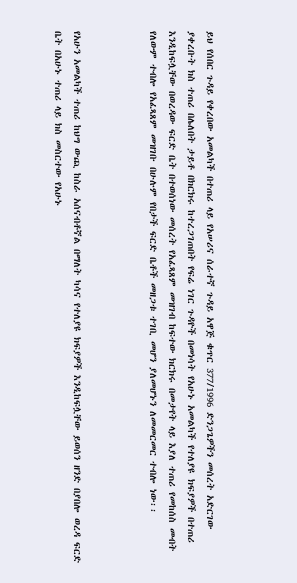ይህ የሰበር ጉዳይ የቀረበው አመልካች በተጠሪ ላይ የአሠሪና ሰራተኛ ጉዳይ አዋጅ ቁጥር 377/1996 ድንጋጌዎችን መሰረት አድርገው ያቀረቡት ክስ ተጠሪ በሌለበት ታይቶ በክርክሩ ከተረጋገጠበት የፍሬ ነገር ጉዳዮች በመነሳት የአሁኑ አመልካች የተለያዩ ክፍያዎች በተጠሪ እንዲከፍሏቸው በወረዳው ፍርድ ቤት በተወሰነው መሰረት የአፈጻጸም መዝገብ ከፍተው ክርክሩ በመታየት ላይ እያለ ተጠሪ የመከሰስ መብት የለውም ተብሎ የአፈጻጸም መዝገቡ በሁሉም የበታች ፍርድ ቤቶች መዘጋቱ ተገቢ መሆን ያለመሆኑን ለመመርመር ተብሎ ነው፡፡



የአሁን አመልካች ተጠሪ ከህግ ውጪ ከስራ አሰናብቶኛል በማለት ካሳና የተለያዩ ክፍያዎች እንዲከፍሏቸው ይወሰን ዘንድ በያበሎ ወረዳ ፍርድ ቤት በአሁኑ ተጠሪ ላይ ክስ መስርተው የአሁኑ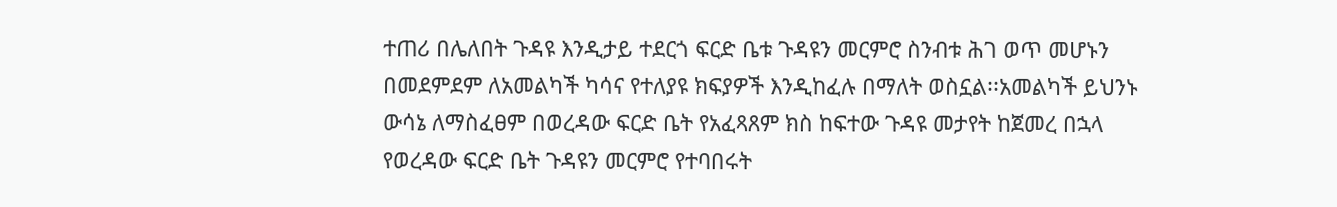ተጠሪ በሌለበት ጉዳዩ እንዲታይ ተደርጎ ፍርድ ቤቱ ጉዳዩን መርምሮ ስንብቱ ሕገ ወጥ መሆኑን በመደምደም ለአመልካች ካሳና የተለያዩ ክፍያዎች እንዲከፈሉ በማለት ወስኗል፡፡አመልካች ይህንኑ ውሳኔ ለማስፈፀም በወረዳው ፍርድ ቤት የአፈጻጸም ክስ ከፍተው ጉዳዩ መታየት ከጀመረ በኋላ የወረዳው ፍርድ ቤት ጉዳዩን መርምሮ የተባበሩት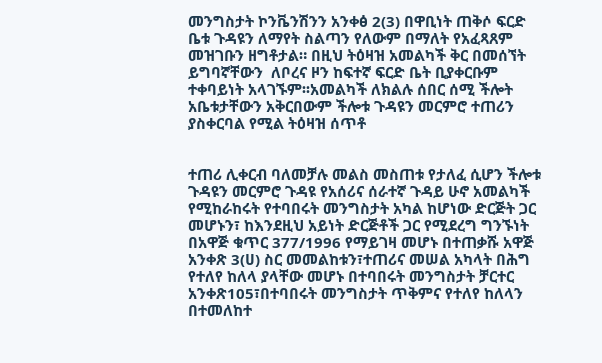መንግስታት ኮንቬንሽንን አንቀፅ 2(3) በዋቢነት ጠቅሶ ፍርድ ቤቱ ጉዳዩን ለማየት ስልጣን የለውም በማለት የአፈጻጸም መዝገቡን ዘግቶታል። በዚህ ትዕዛዝ አመልካች ቅር በመሰኘት ይግባኛቸውን  ለቦረና ዞን ከፍተኛ ፍርድ ቤት ቢያቀርቡም ተቀባይነት አላገኙም፡፡አመልካች ለክልሉ ሰበር ሰሚ ችሎት አቤቱታቸውን አቅርበውም ችሎቱ ጉዳዩን መርምሮ ተጠሪን ያስቀርባል የሚል ትዕዛዝ ሰጥቶ


ተጠሪ ሊቀርብ ባለመቻሉ መልስ መስጠቱ የታለፈ ሲሆን ችሎቱ ጉዳዩን መርምሮ ጉዳዩ የአሰሪና ሰራተኛ ጉዳይ ሁኖ አመልካች የሚከራከሩት የተባበሩት መንግስታት አካል ከሆነው ድርጅት ጋር መሆኑን፣ ከእንደዚህ አይነት ድርጅቶች ጋር የሚደረግ ግንኙነት በአዋጅ ቁጥር 377/1996 የማይገዛ መሆኑ በተጠቃሹ አዋጅ አንቀጽ 3(ሀ) ስር መመልከቱን፣ተጠሪና መሠል አካላት በሕግ የተለየ ከለላ ያላቸው መሆኑ በተባበሩት መንግስታት ቻርተር አንቀጽ105፣በተባበሩት መንግስታት ጥቅምና የተለየ ከለላን በተመለከተ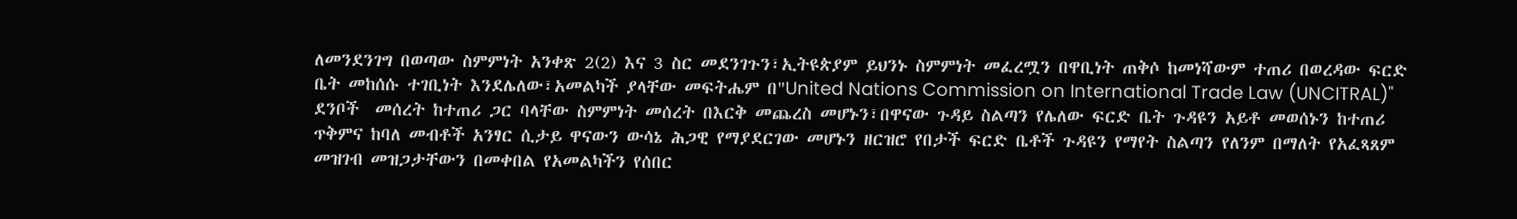ለመንደንገግ በወጣው ስምምነት አንቀጽ 2(2) እና 3 ስር መደንገጉን፣ኢትዩጵያም ይህንኑ ስምምነት መፈረሟን በዋቢነት ጠቅሶ ከመነሻውም ተጠሪ በወረዳው ፍርድ ቤት መከሰሱ ተገቢነት እንደሌለው፣አመልካች ያላቸው መፍትሔም በ"United Nations Commission on International Trade Law (UNCITRAL)" ደንቦች  መሰረት ከተጠሪ ጋር ባላቸው ስምምነት መሰረት በእርቅ መጨረስ መሆኑን፣በዋናው ጉዳይ ስልጣን የሌለው ፍርድ ቤት ጉዳዩን አይቶ መወሰኑን ከተጠሪ ጥቅምና ከባለ መብቶች አንፃር ሲታይ ዋናውን ውሳኔ ሕጋዊ የማያደርገው መሆኑን ዘርዝሮ የበታች ፍርድ ቤቶች ጉዳዩን የማየት ስልጣን የለንም በማለት የአፈጻጸም መዝገብ መዝጋታቸውን በመቀበል የአመልካችን የሰበር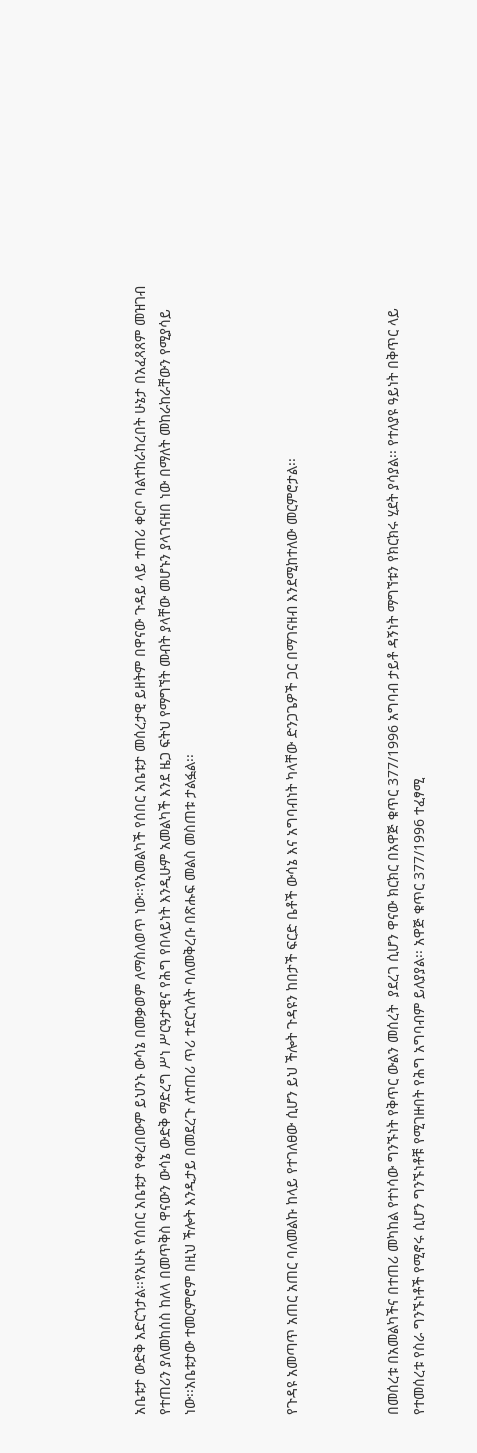አቤቱታ ውድቅ አድርጎታል፡፡የአሁኑ የሰበር አቤቱታ የቀረበውም ይህንኑ ውሳኔ በመቃወም ለማስለወጥ ነው፡፡የአመልካች የሰበር አቤቱታ መሰረታዊ ይዘትም በዋናው ጉዳይ ላይ ተጠሪ ቀርቦ ባልተከራከረበት ሁኔታ በአፈጻጸም መዝገብ የተጠሪን ያለመከሰስ ከለላ በመጥቅስ ዋናውን ውሳኔ ውድቅ ማድረግ ሥነ ሥርዓታዊና የሕግ የበላይነት እንዲሁም አመልካች እንደ ዜጋ ፍትህ የማግኘት መብት ያላቸው መሆኑን ያላገናዘበ ነው በማለት መከራከራቸውን የሚያሳይ ነው፡፡አቤቱታው ተመርምሮም በዚህ ችሎት እንዲታይ በመደረጉ ለተጠሪ ጥሪ ተደርጎለት ባለመቅረቡ በጽሑፍ መልስ መስጠቱ ታልፏል፡፡



የጉዳዩ አመጣጥ አጠር አጠር ባለመልኩ ከላይ የተገለፀው ሲሆን ይህ ችሎት ጉዳዩን ከበታች ፍርድ ቤቶች ውሳኔ እና አግባብነት ካላቸው ድንጋጌዎች ጋር በማገናዘብ እንደሚከተለው መርምሮታል፡፡



በመሰረቱ በአመልካችና በተጠሪ መካከል የተነሳው ግንኙነት የቅጥር ውልን መሰረት  ያደረገ ሲሆን ዋናው ክርክር በአዋጅ ቁጥር 377/1996 አግባብ ታይቶ ዳኝነት ማግኘቱን የክርክሩ ሂደት ያሳያል፡፡ የተለያዩ ዓይነት በቅጥር ላይ የተመሰረቱ የስራ ግንኙነቶች የሚኖሩ ሲሆን ግንኙነቶቹ የሚገዙበት የሕግ አግባብም ይለያያል፡፡ አዋጅ ቁጥር 377/1996 ተፈፃሚ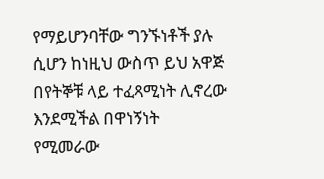የማይሆንባቸው ግንኙነቶች ያሉ ሲሆን ከነዚህ ውስጥ ይህ አዋጅ በየትኞቹ ላይ ተፈጻሚነት ሊኖረው እንደሚችል በዋነኝነት የሚመራው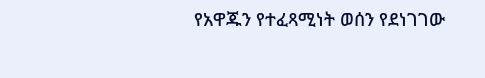የአዋጁን የተፈጻሚነት ወሰን የደነገገው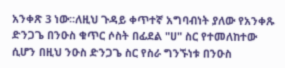አንቀጽ 3 ነው፡፡ለዚህ ጉዳይ ቀጥተኛ አግባብነት ያለው የአንቀጹ ድንጋጌ በንዑስ ቁጥር ሶስት በፊደል "ሀ" ስር የተመለከተው ሲሆን በዚህ ንዑስ ድንጋጌ ስር የስራ ግንኙነቱ በንዑስ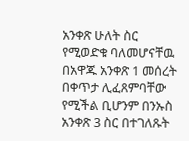አንቀጽ ሁለት ስር የሚወድቁ ባለመሆናቸዉ በአዋጁ አንቀጽ 1 መሰረት በቀጥታ ሊፈጸምባቸው የሚችል ቢሆንም በንኡስ አንቀጽ 3 ስር በተገለጹት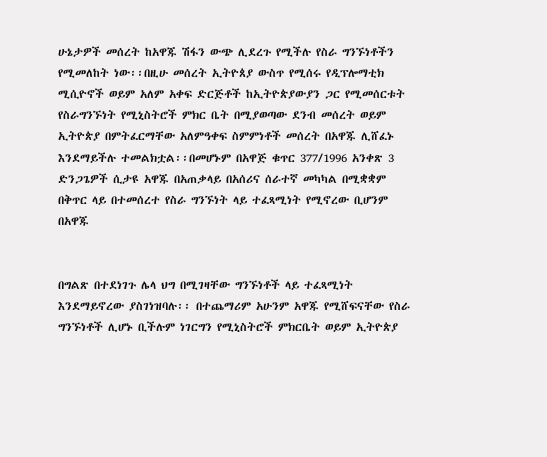ሁኔታዎች መሰረት ከአዋጁ ሽፋን ውጭ ሊደረጉ የሚችሉ የስራ ግንኙነቶችን የሚመለከት ነው፡፡በዚሁ መሰረት ኢትዮጰያ ውስጥ የሚሰሩ የዲፕሎማቲክ ሚሲዮኖች ወይም አለም አቀፍ ድርጅቶች ከኢትዮጵያውያን ጋር የሚመሰርቱት የስራግንኙነት የሚኒስትሮች ምክር ቤት በሚያወጣው ደንብ መሰረት ወይም ኢትዮጵያ በምትፈርማቸው አለምዓቀፍ ስምምነቶች መሰረት በአዋጁ ሊሸፈኑ እንደማይችሉ ተመልክቷል፡፡በመሆኑም በአዋጅ ቁጥር 377/1996 አንቀጽ 3 ድንጋጌዎች ሲታዩ አዋጁ በአጠቃላይ በአሰሪና ሰራተኛ መካካል በሚቋቋም በቅጥር ላይ በተመሰረተ የስራ ግንኙነት ላይ ተፈጻሚነት የሚኖረው ቢሆንም በአዋጁ


በግልጽ በተደነገጉ ሌላ ህግ በሚገዛቸው ግንኙነቶች ላይ ተፈጻሚነት  እንደማይኖረው ያስገነዝባሉ፡፡ በተጨማሪም አሁንም አዋጁ የሚሸፍናቸው የስራ ግንኙነቶች ሊሆኑ ቢችሉም ነገርግን የሚኒስትሮች ምክርቤት ወይም ኢትዮጵያ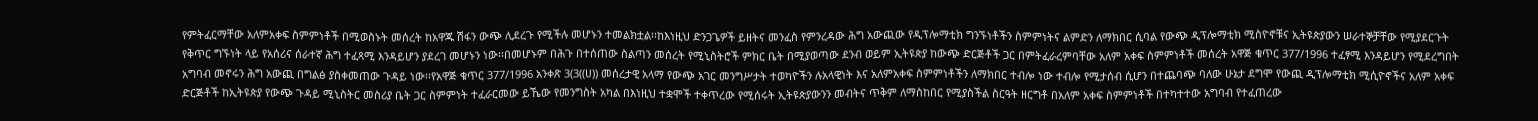የምትፈርማቸው አለምአቀፍ ስምምነቶች በሚወስኑት መሰረት ከአዋጁ ሽፋን ውጭ ሊደረጉ የሚችሉ መሆኑን ተመልክቷል፡፡ከእነዚህ ድንጋጌዎች ይዘትና መንፈስ የምንረዳው ሕግ አውጪው የዲፕሎማቲክ ግንኙነቶችን ስምምነትና ልምድን ለማክበር ሲባል የውጭ ዲፕሎማቲክ ሚስዮኖቹና ኢትዩጵያውን ሠራተኞቻቸው የሚያደርጉት የቅጥር ግኙነት ላይ የአሰሪና ሰራተኛ ሕግ ተፈጻሚ እንዳይሆን ያደረገ መሆኑን ነው፡፡በመሆኑም በሕጉ በተሰጠው ስልጣን መሰረት የሚኒስትሮች ምክር ቤት በሚያወጣው ደንብ ወይም ኢትዩጵያ ከውጭ ድርጅቶች ጋር በምትፈራረምባቸው አለም አቀፍ ስምምነቶች መሰረት አዋጅ ቁጥር 377/1996 ተፈፃሚ እንዳይሆን የሚደረግበት አግባብ መኖሩን ሕግ አውጪ በግልፅ ያስቀመጠው ጉዳይ ነው፡፡የአዋጅ ቁጥር 377/1996 አንቀጽ 3(3((ሀ)) መሰረታዊ አላማ የውጭ አገር መንግሥታት ተወካዮችን ሉአላዊነት እና አለምአቀፍ ስምምነቶችን ለማክበር ተብሎ ነው ተብሎ የሚታሰብ ሲሆን በተጨባጭ ባለው ሁኔታ ደግሞ የውጪ ዲፕሎማቲክ ሚሲዮኖችና አለም አቀፍ ድርጅቶች ከኢትዩጵያ የውጭ ጉዳይ ሚኒስትር መስሪያ ቤት ጋር ስምምነት ተፈራርመው ይኼው የመንግስት አካል በእነዚህ ተቋሞች ተቀጥረው የሚሰሩት ኢትዩጵያውንን መብትና ጥቅም ለማስከበር የሚያስችል ስርዓት ዘርግቶ በአለም አቀፍ ስምምነቶች በተካተተው አግባብ የተፈጠረው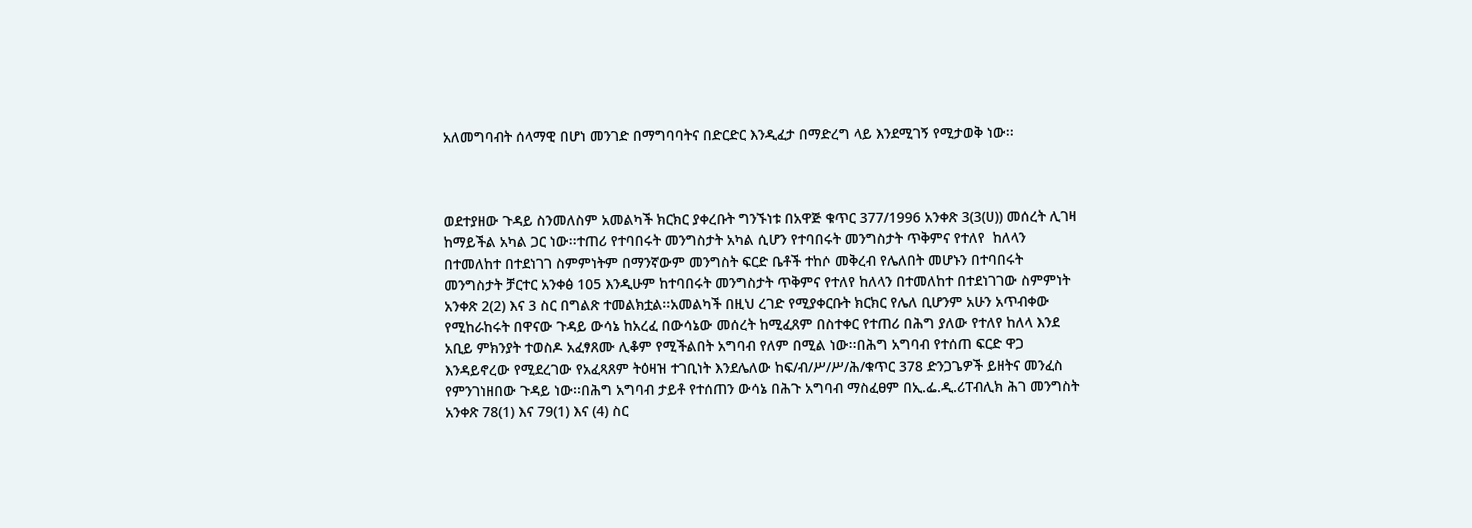አለመግባብት ሰላማዊ በሆነ መንገድ በማግባባትና በድርድር እንዲፈታ በማድረግ ላይ እንደሚገኝ የሚታወቅ ነው፡፡



ወደተያዘው ጉዳይ ስንመለስም አመልካች ክርክር ያቀረቡት ግንኙነቱ በአዋጅ ቁጥር 377/1996 አንቀጽ 3(3(ሀ)) መሰረት ሊገዛ ከማይችል አካል ጋር ነው፡፡ተጠሪ የተባበሩት መንግስታት አካል ሲሆን የተባበሩት መንግስታት ጥቅምና የተለየ  ከለላን በተመለከተ በተደነገገ ስምምነትም በማንኛውም መንግስት ፍርድ ቤቶች ተከሶ መቅረብ የሌለበት መሆኑን በተባበሩት መንግስታት ቻርተር አንቀፅ 105 እንዲሁም ከተባበሩት መንግስታት ጥቅምና የተለየ ከለላን በተመለከተ በተደነገገው ስምምነት አንቀጽ 2(2) እና 3 ስር በግልጽ ተመልክቷል፡፡አመልካች በዚህ ረገድ የሚያቀርቡት ክርክር የሌለ ቢሆንም አሁን አጥብቀው የሚከራከሩት በዋናው ጉዳይ ውሳኔ ከአረፈ በውሳኔው መሰረት ከሚፈጸም በስተቀር የተጠሪ በሕግ ያለው የተለየ ከለላ እንደ አቢይ ምክንያት ተወስዶ አፈፃጸሙ ሊቆም የሚችልበት አግባብ የለም በሚል ነው፡፡በሕግ አግባብ የተሰጠ ፍርድ ዋጋ እንዳይኖረው የሚደረገው የአፈጻጸም ትዕዛዝ ተገቢነት እንደሌለው ከፍ/ብ/ሥ/ሥ/ሕ/ቁጥር 378 ድንጋጌዎች ይዘትና መንፈስ የምንገነዘበው ጉዳይ ነው፡፡በሕግ አግባብ ታይቶ የተሰጠን ውሳኔ በሕጉ አግባብ ማስፈፀም በኢ.ፌ.ዲ.ሪፐብሊክ ሕገ መንግስት አንቀጽ 78(1) እና 79(1) እና (4) ስር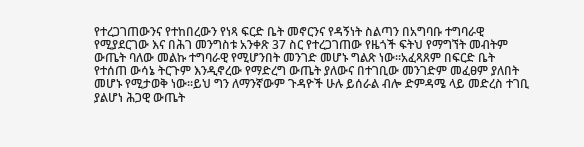የተረጋገጠውንና የተከበረውን የነጻ ፍርድ ቤት መኖርንና የዳኝነት ስልጣን በአግባቡ ተግባራዊ የሚያደርገው እና በሕገ መንግስቱ አንቀጽ 37 ስር የተረጋገጠው የዜጎች ፍትህ የማግኘት መብትም ውጤት ባለው መልኩ ተግባራዊ የሚሆንበት መንገድ መሆኑ ግልጽ ነው፡፡አፈጻጸም በፍርድ ቤት የተሰጠ ውሳኔ ትርጉም እንዲኖረው የማድረግ ውጤት ያለውና በተገቢው መንገድም መፈፀም ያለበት መሆኑ የሚታወቅ ነው፡፡ይህ ግን ለማንኛውም ጉዳዮች ሁሉ ይሰራል ብሎ ድምዳሜ ላይ መድረስ ተገቢ ያልሆነ ሕጋዊ ውጤት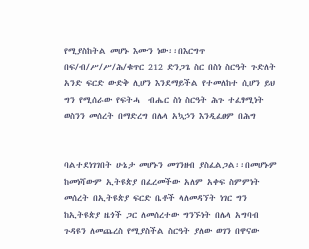የሚያስከትል መሆኑ እሙን ነው፡፡በእርግጥ በፍ/ብ/ሥ/ሥ/ሕ/ቁጥር 212 ድንጋጌ ስር በስነ ስርዓት ጉድለት አንድ ፍርድ ውድቅ ሊሆን እንደማይችል የተመለከተ ሲሆን ይህ ግን የሚሰራው የፍትሓ  ብሔር ስነ ስርዓት ሕጉ ተፈፃሚነት ወስንን መሰረት በማድረግ በሌላ አኳኃን እንዲፈፀም በሕግ


ባልተደነገገበት ሁኔታ መሆኑን መገንዘብ ያስፈልጋል፡፡በመሆኑም ከመነሻውም ኢትዩጵያ በፈረመችው አለም አቀፍ ስምምነት መሰረት በኢትዩጵያ ፍርድ ቤቶች ላለመዳኘት ነገር ግን ከኢትዩጵያ ዜጎች ጋር ለመሰረተው ግንኙነት በሌላ አግባብ ጉዳዩን ለመጨረስ የሚያስችል ስርዓት ያለው ወገን በዋናው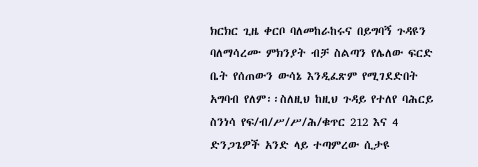ክርክር ጊዜ ቀርቦ ባለመከራከሩና በይግባኝ ጉዳዩን ባለማሳረሙ ምክንያት ብቻ ስልጣን የሌለው ፍርድ ቤት የሰጠውን ውሳኔ እንዲፈጽም የሚገደድበት አግባብ የለም፡፡ስለዚህ ከዚህ ጉዳይ የተለየ ባሕርይ ስንነሳ የፍ/ብ/ሥ/ሥ/ሕ/ቁጥር 212 እና 4 ድንጋጌዎች አንድ ላይ ተጣምረው ሲታዩ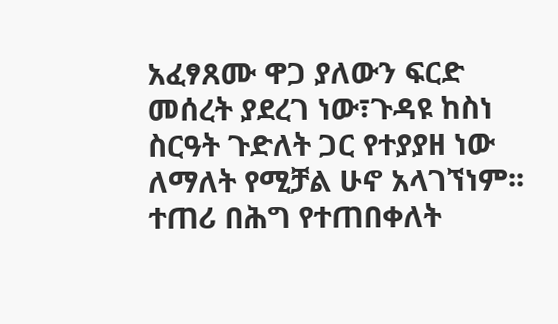አፈፃጸሙ ዋጋ ያለውን ፍርድ መሰረት ያደረገ ነው፣ጉዳዩ ከስነ ስርዓት ጉድለት ጋር የተያያዘ ነው ለማለት የሚቻል ሁኖ አላገኘነም፡፡ተጠሪ በሕግ የተጠበቀለት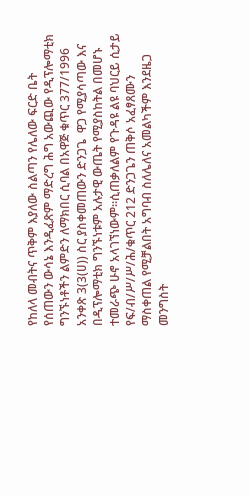የከለላ መብትና ጥቅም እያለው ስልጣን የሌለው ፍርድ ቤት የሰጠውን ውሳኔ እንዲፈጽም ማድረግ ሕግ አውጪው የዲፕሎማቲክ ግንኙነቶችን ልምድን ለማክበር ሲባል በአዋጅ ቁጥር 377/1996 አንቀጽ 3(3(ሀ)) ስር ያስቀመጠውን ድንጋጌ  ዋጋ የሚያሳጣው እና በዲፕሎማቲክ ግንኙነቱም አሉታዊ ውጤት የሚያስከትል በመሆኑ ተመራጭ ሁኖ አላገኘነውም፡፡ሲጠቃለልም የጉዳዩ ልዩ ባህርይ ሲታይ የፍ/ብ/ሥ/ሥ/ሕ/ቁጥር 212 ድንጋጌን ጠቅሶ አፈፃጸሙን ማስቀጠል የሚቻልበት አግባብ ስለሌለና አመልካችም እንደዜጋ መንግስት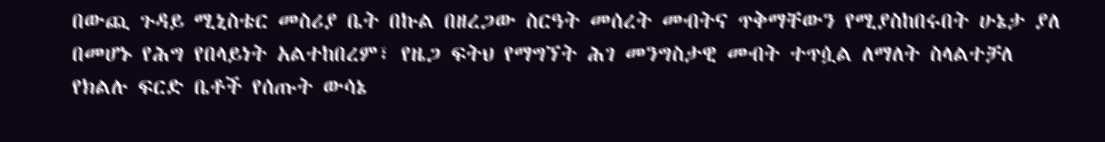በውጪ ጉዳይ ሚኒስቴር መስሪያ ቤት በኩል በዘረጋው ስርዓት መሰረት መብትና ጥቅማቸውን የሚያስከበሩበት ሁኔታ ያለ በመሆኑ የሕግ የበላይነት አልተከበረም፣ የዜጋ ፍትህ የማግኘት ሕገ መንግስታዊ መብት ተጥሷል ለማለት ስላልተቻለ የክልሉ ፍርድ ቤቶች የሰጡት ውሳኔ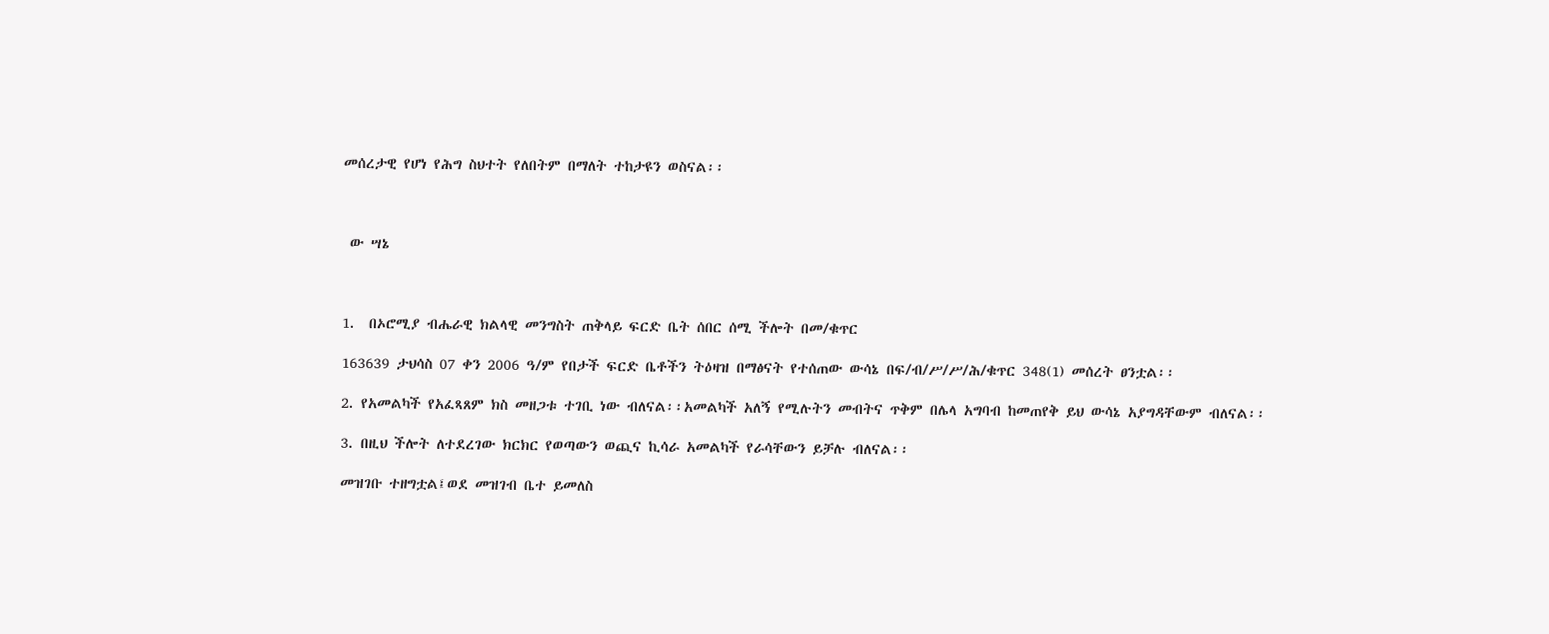መሰረታዊ የሆነ የሕግ ስህተት የለበትም በማለት ተከታዩን ወስናል፡፡



 ው ሣኔ



1.  በኦሮሚያ ብሔራዊ ክልላዊ መንግስት ጠቅላይ ፍርድ ቤት ሰበር ሰሚ ችሎት በመ/ቁጥር

163639 ታህሳስ 07 ቀን 2006 ዓ/ም የበታች ፍርድ ቤቶችን ትዕዛዝ በማፅናት የተሰጠው ውሳኔ በፍ/ብ/ሥ/ሥ/ሕ/ቁጥር 348(1) መሰረት ፀንቷል፡፡

2. የአመልካች የአፈጻጸም ክስ መዘጋቱ ተገቢ ነው ብለናል፡፡አመልካች አለኝ የሚሉትን መብትና ጥቅም በሌላ አግባብ ከመጠየቅ ይህ ውሳኔ አያግዳቸውም ብለናል፡፡

3. በዚህ ችሎት ለተደረገው ክርክር የወጣውን ወጪና ኪሳራ አመልካች የራሳቸውን ይቻሉ ብለናል፡፡

መዝገቡ ተዘግቷል፤ወደ መዝገብ ቤተ ይመለስ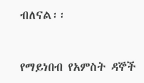ብለናል፡፡



የማይነበብ የአምስት ዳኞች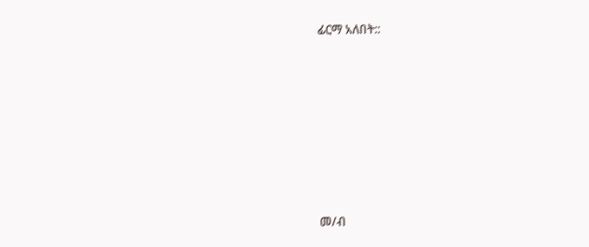ፊርማ አለበት::









መ/ብ